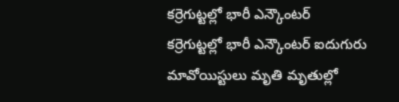కర్రెగుట్టల్లో భారీ ఎన్కౌంటర్
కర్రెగుట్టల్లో భారీ ఎన్కౌంటర్ ఐదుగురు మావోయిస్టులు మృతి మృతుల్లో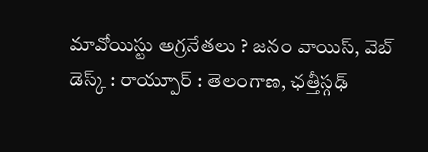మావోయిస్టు అగ్రనేతలు ? జనం వాయిస్, వెబ్ డెస్క్ : రాయ్పూర్ : తెలంగాణ, ఛత్తీస్గఢ్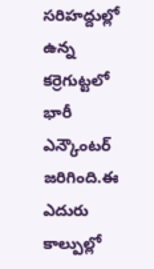సరిహద్దుల్లో ఉన్న కర్రెగుట్టలో భారీ ఎన్కౌంటర్ జరిగింది.ఈ ఎదురు కాల్పుల్లో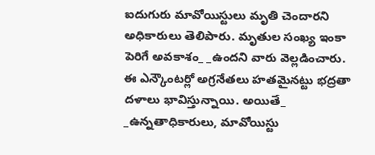ఐదుగురు మావోయిస్టులు మృతి చెందారని అధికారులు తెలిపారు. మృతుల సంఖ్య ఇంకా పెరిగే అవకాశం_ _ఉందని వారు వెల్లడించారు. ఈ ఎన్కౌంటర్లో అగ్రనేతలు హతమైనట్టు భద్రతా దళాలు భావిస్తున్నాయి. అయితే_ _ఉన్నతాధికారులు, మావోయిస్టు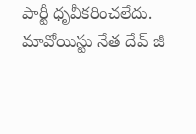పార్టీ ధృవీకరించలేదు. మావోయిస్టు నేత దేవ్ జీ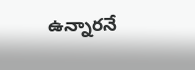ఉన్నారనే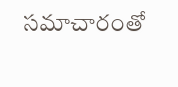సమాచారంతో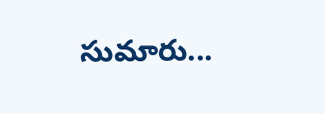సుమారు...